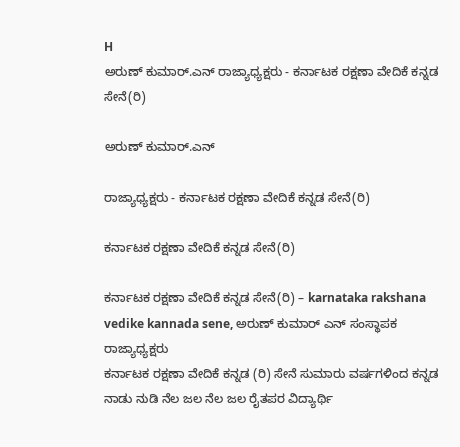H
ಅರುಣ್ ಕುಮಾರ್.ಎನ್ ರಾಜ್ಯಾಧ್ಯಕ್ಷರು - ಕರ್ನಾಟಕ ರಕ್ಷಣಾ ವೇದಿಕೆ ಕನ್ನಡ ಸೇನೆ(ರಿ)

ಅರುಣ್ ಕುಮಾರ್.ಎನ್

ರಾಜ್ಯಾಧ್ಯಕ್ಷರು - ಕರ್ನಾಟಕ ರಕ್ಷಣಾ ವೇದಿಕೆ ಕನ್ನಡ ಸೇನೆ(ರಿ)

ಕರ್ನಾಟಕ ರಕ್ಷಣಾ ವೇದಿಕೆ ಕನ್ನಡ ಸೇನೆ(ರಿ)

ಕರ್ನಾಟಕ ರಕ್ಷಣಾ ವೇದಿಕೆ ಕನ್ನಡ ಸೇನೆ(ರಿ) – karnataka rakshana vedike kannada sene, ಅರುಣ್ ಕುಮಾರ್ ಎನ್ ಸಂಸ್ಥಾಪಕ ರಾಜ್ಯಾಧ್ಯಕ್ಷರು
ಕರ್ನಾಟಕ ರಕ್ಷಣಾ ವೇದಿಕೆ ಕನ್ನಡ (ರಿ) ಸೇನೆ ಸುಮಾರು ವರ್ಷಗಳಿಂದ ಕನ್ನಡ ನಾಡು ನುಡಿ ನೆಲ ಜಲ ನೆಲ ಜಲ ರೈತಪರ ವಿದ್ಯಾರ್ಥಿ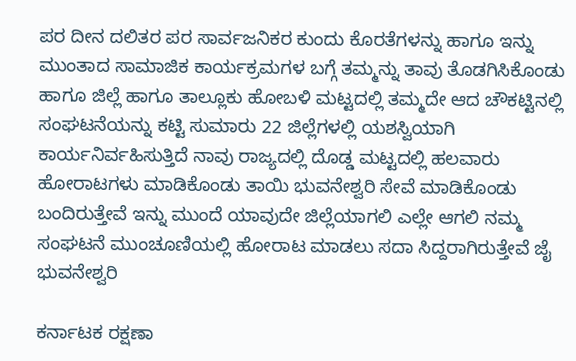ಪರ ದೀನ ದಲಿತರ ಪರ ಸಾರ್ವಜನಿಕರ ಕುಂದು ಕೊರತೆಗಳನ್ನು ಹಾಗೂ ಇನ್ನು ಮುಂತಾದ ಸಾಮಾಜಿಕ ಕಾರ್ಯಕ್ರಮಗಳ ಬಗ್ಗೆ ತಮ್ಮನ್ನು ತಾವು ತೊಡಗಿಸಿಕೊಂಡು ಹಾಗೂ ಜಿಲ್ಲೆ ಹಾಗೂ ತಾಲ್ಲೂಕು ಹೋಬಳಿ ಮಟ್ಟದಲ್ಲಿ ತಮ್ಮದೇ ಆದ ಚೌಕಟ್ಟಿನಲ್ಲಿ ಸಂಘಟನೆಯನ್ನು ಕಟ್ಟಿ ಸುಮಾರು 22 ಜಿಲ್ಲೆಗಳಲ್ಲಿ ಯಶಸ್ವಿಯಾಗಿ ಕಾರ್ಯನಿರ್ವಹಿಸುತ್ತಿದೆ ನಾವು ರಾಜ್ಯದಲ್ಲಿ ದೊಡ್ಡ ಮಟ್ಟದಲ್ಲಿ ಹಲವಾರು ಹೋರಾಟಗಳು ಮಾಡಿಕೊಂಡು ತಾಯಿ ಭುವನೇಶ್ವರಿ ಸೇವೆ ಮಾಡಿಕೊಂಡು ಬಂದಿರುತ್ತೇವೆ ಇನ್ನು ಮುಂದೆ ಯಾವುದೇ ಜಿಲ್ಲೆಯಾಗಲಿ ಎಲ್ಲೇ ಆಗಲಿ ನಮ್ಮ ಸಂಘಟನೆ ಮುಂಚೂಣಿಯಲ್ಲಿ ಹೋರಾಟ ಮಾಡಲು ಸದಾ ಸಿದ್ದರಾಗಿರುತ್ತೇವೆ ಜೈ ಭುವನೇಶ್ವರಿ

ಕರ್ನಾಟಕ ರಕ್ಷಣಾ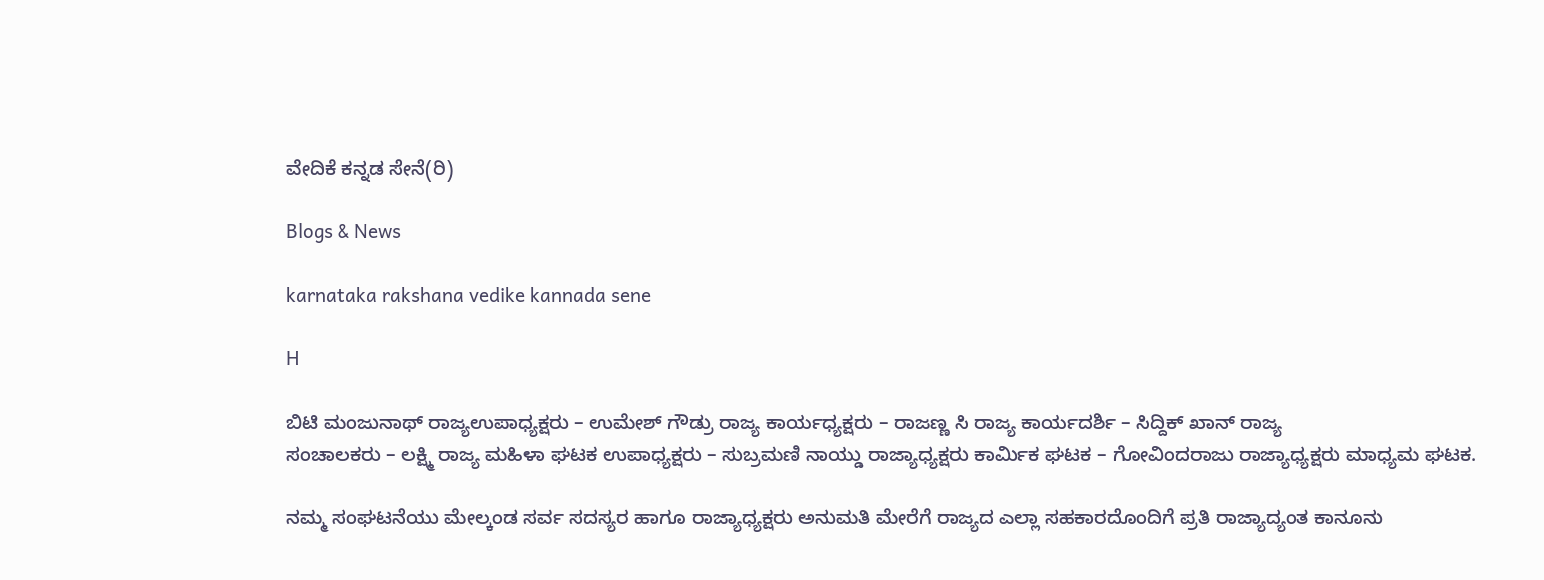ವೇದಿಕೆ ಕನ್ನಡ ಸೇನೆ(ರಿ)

Blogs & News

karnataka rakshana vedike kannada sene

H

ಬಿಟಿ ಮಂಜುನಾಥ್ ರಾಜ್ಯಉಪಾಧ್ಯಕ್ಷರು – ಉಮೇಶ್ ಗೌಡ್ರು ರಾಜ್ಯ ಕಾರ್ಯಧ್ಯಕ್ಷರು – ರಾಜಣ್ಣ ಸಿ ರಾಜ್ಯ ಕಾರ್ಯದರ್ಶಿ – ಸಿದ್ದಿಕ್ ಖಾನ್ ರಾಜ್ಯ
ಸಂಚಾಲಕರು – ಲಕ್ಷ್ಮಿ ರಾಜ್ಯ ಮಹಿಳಾ ಘಟಕ ಉಪಾಧ್ಯಕ್ಷರು – ಸುಬ್ರಮಣಿ ನಾಯ್ಡು ರಾಜ್ಯಾಧ್ಯಕ್ಷರು ಕಾರ್ಮಿಕ ಘಟಕ – ಗೋವಿಂದರಾಜು ರಾಜ್ಯಾಧ್ಯಕ್ಷರು ಮಾಧ್ಯಮ ಘಟಕ.

ನಮ್ಮ ಸಂಘಟನೆಯು ಮೇಲ್ಕಂಡ ಸರ್ವ ಸದಸ್ಯರ ಹಾಗೂ ರಾಜ್ಯಾಧ್ಯಕ್ಷರು ಅನುಮತಿ ಮೇರೆಗೆ ರಾಜ್ಯದ ಎಲ್ಲಾ ಸಹಕಾರದೊಂದಿಗೆ ಪ್ರತಿ ರಾಜ್ಯಾದ್ಯಂತ ಕಾನೂನು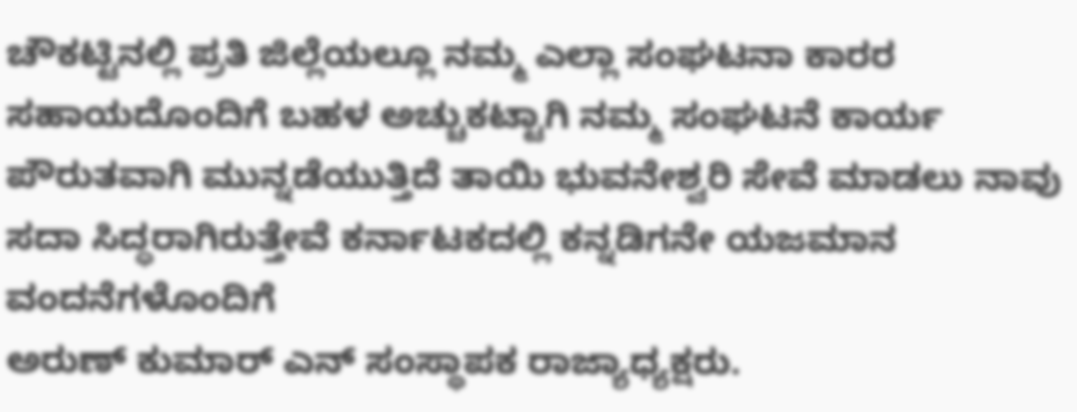ಚೌಕಟ್ಟಿನಲ್ಲಿ ಪ್ರತಿ ಜಿಲ್ಲೆಯಲ್ಲೂ ನಮ್ಮ ಎಲ್ಲಾ ಸಂಘಟನಾ ಕಾರರ ಸಹಾಯದೊಂದಿಗೆ ಬಹಳ ಅಚ್ಚುಕಟ್ಟಾಗಿ ನಮ್ಮ ಸಂಘಟನೆ ಕಾರ್ಯ ಪೌರುತವಾಗಿ ಮುನ್ನಡೆಯುತ್ತಿದೆ ತಾಯಿ ಭುವನೇಶ್ವರಿ ಸೇವೆ ಮಾಡಲು ನಾವು ಸದಾ ಸಿದ್ಧರಾಗಿರುತ್ತೇವೆ ಕರ್ನಾಟಕದಲ್ಲಿ ಕನ್ನಡಿಗನೇ ಯಜಮಾನ
ವಂದನೆಗಳೊಂದಿಗೆ
ಅರುಣ್ ಕುಮಾರ್ ಎನ್ ಸಂಸ್ಥಾಪಕ ರಾಜ್ಯಾಧ್ಯಕ್ಷರು.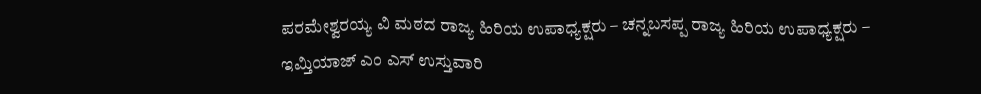ಪರಮೇಶ್ವರಯ್ಯ ವಿ ಮಠದ ರಾಜ್ಯ ಹಿರಿಯ ಉಪಾಧ್ಯಕ್ಷರು – ಚನ್ನಬಸಪ್ಪ ರಾಜ್ಯ ಹಿರಿಯ ಉಪಾಧ್ಯಕ್ಷರು – ಇಮ್ತಿಯಾಜ್ ಎಂ ಎಸ್ ಉಸ್ತುವಾರಿ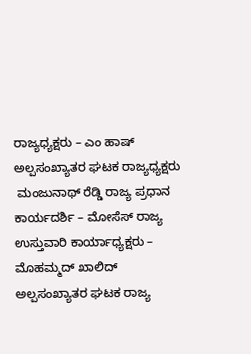ರಾಜ್ಯಧ್ಯಕ್ಷರು – ಎಂ ಹಾಷ್
ಅಲ್ಪಸಂಖ್ಯಾತರ ಘಟಕ ರಾಜ್ಯಧ್ಯಕ್ಷರು
 ಮಂಜುನಾಥ್ ರೆಡ್ಡಿ ರಾಜ್ಯ ಪ್ರಧಾನ ಕಾರ್ಯದರ್ಶಿ – ಮೋಸೆಸ್ ರಾಜ್ಯ ಉಸ್ತುವಾರಿ ಕಾರ್ಯಾಧ್ಯಕ್ಷರು – ಮೊಹಮ್ಮದ್ ಖಾಲಿದ್ ಅಲ್ಪಸಂಖ್ಯಾತರ ಘಟಕ ರಾಜ್ಯ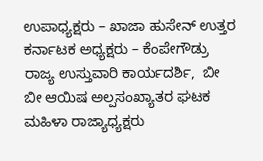ಉಪಾಧ್ಯಕ್ಷರು – ಖಾಜಾ ಹುಸೇನ್ ಉತ್ತರ ಕರ್ನಾಟಕ ಅಧ್ಯಕ್ಷರು – ಕೆಂಪೇಗೌಡ್ರು ರಾಜ್ಯ ಉಸ್ತುವಾರಿ ಕಾರ್ಯದರ್ಶಿ,  ಬೀ ಬೀ ಆಯಿಷ ಅಲ್ಪಸಂಖ್ಯಾತರ ಘಟಕ ಮಹಿಳಾ ರಾಜ್ಯಾಧ್ಯಕ್ಷರು